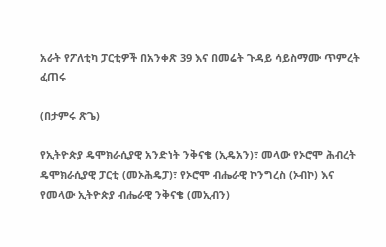አራት የፖለቲካ ፓርቲዎች በአንቀጽ 39 እና በመሬት ጉዳይ ሳይስማሙ ጥምረት ፈጠሩ

(በታምሩ ጽጌ)

የኢትዮጵያ ዴሞክራሲያዊ አንድነት ንቅናቄ (ኢዴአን)፣ መላው የኦሮሞ ሕብረት ዴሞክራሲያዊ ፓርቲ (መኦሕዴፓ)፣ የኦሮሞ ብሔራዊ ኮንግረስ (ኦብኮ) እና የመላው ኢትዮጵያ ብሔራዊ ንቅናቄ (መኢብን)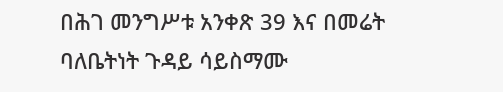በሕገ መንግሥቱ አንቀጽ 39 እና በመሬት ባለቤትነት ጉዳይ ሳይስማሙ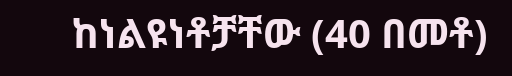ከነልዩነቶቻቸው (40 በመቶ)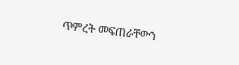ጥምረት መፍጠራቸውን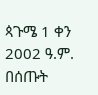ጳጉሜ 1 ቀን 2002 ዓ.ም. በሰጡት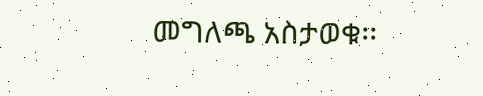መግለጫ አስታወቁ፡፡